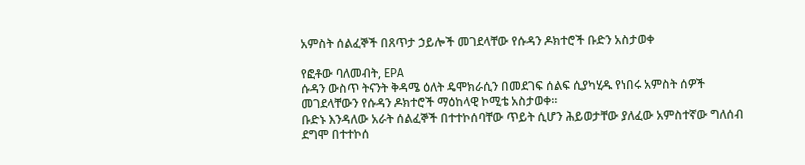አምስት ሰልፈኞች በጸጥታ ኃይሎች መገደላቸው የሱዳን ዶክተሮች ቡድን አስታወቀ

የፎቶው ባለመብት, EPA
ሱዳን ውስጥ ትናንት ቅዳሜ ዕለት ዴሞክራሲን በመደገፍ ሰልፍ ሲያካሂዱ የነበሩ አምስት ሰዎች መገደላቸውን የሱዳን ዶክተሮች ማዕከላዊ ኮሚቴ አስታወቀ።
ቡድኑ እንዳለው አራት ሰልፈኞች በተተኮሰባቸው ጥይት ሲሆን ሕይወታቸው ያለፈው አምስተኛው ግለሰብ ደግሞ በተተኮሰ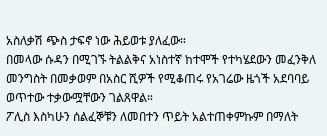አስለቃሽ ጭስ ታፍኖ ነው ሕይወቱ ያለፈው።
በመላው ሱዳን በሚገኙ ትልልቅና አነስተኛ ከተሞች የተካሄደውን መፈንቅለ መንግስት በመቃወም በአስር ሺዎች የሚቆጠሩ የአገሬው ዜጎች አደባባይ ወጥተው ተቃውሟቸውን ገልጸዋል።
ፖሊስ እስካሁን ሰልፈኞቹን ለመበተን ጥይት አልተጠቀምኩም በማለት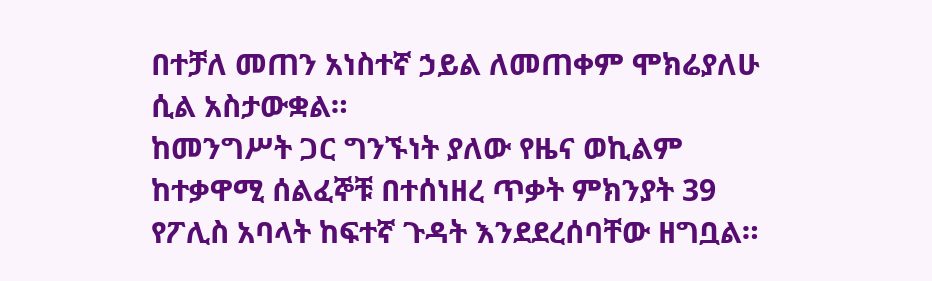በተቻለ መጠን አነስተኛ ኃይል ለመጠቀም ሞክሬያለሁ ሲል አስታውቋል።
ከመንግሥት ጋር ግንኙነት ያለው የዜና ወኪልም ከተቃዋሚ ሰልፈኞቹ በተሰነዘረ ጥቃት ምክንያት 39 የፖሊስ አባላት ከፍተኛ ጉዳት እንደደረሰባቸው ዘግቧል።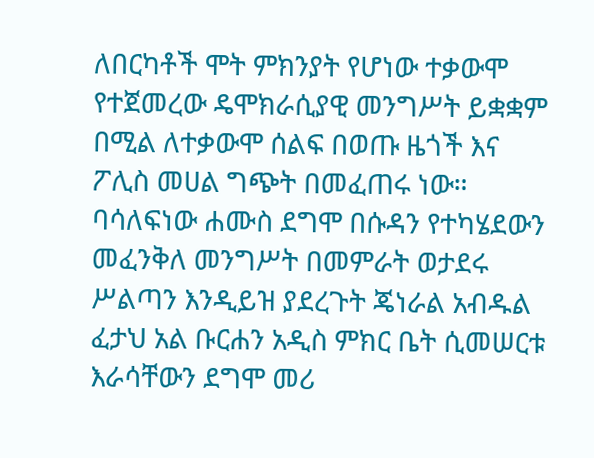ለበርካቶች ሞት ምክንያት የሆነው ተቃውሞ የተጀመረው ዴሞክራሲያዊ መንግሥት ይቋቋም በሚል ለተቃውሞ ሰልፍ በወጡ ዜጎች እና ፖሊስ መሀል ግጭት በመፈጠሩ ነው።
ባሳለፍነው ሐሙስ ደግሞ በሱዳን የተካሄደውን መፈንቅለ መንግሥት በመምራት ወታደሩ ሥልጣን እንዲይዝ ያደረጉት ጄነራል አብዱል ፈታህ አል ቡርሐን አዲስ ምክር ቤት ሲመሠርቱ እራሳቸውን ደግሞ መሪ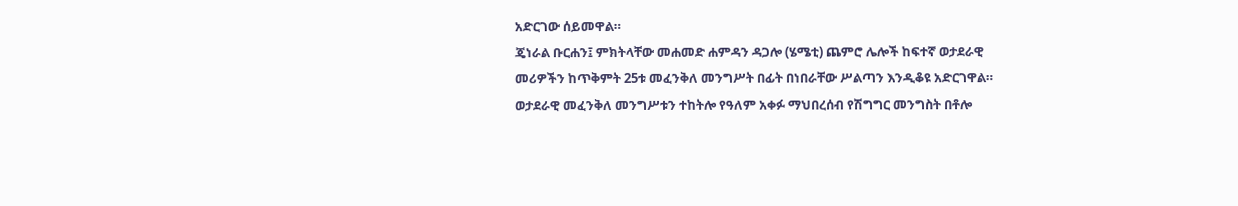አድርገው ሰይመዋል።
ጄነራል ቡርሐን፤ ምክትላቸው መሐመድ ሐምዳን ዳጋሎ (ሄሜቲ) ጨምሮ ሌሎች ከፍተኛ ወታደራዊ መሪዎችን ከጥቅምት 25ቱ መፈንቅለ መንግሥት በፊት በነበራቸው ሥልጣን እንዲቆዩ አድርገዋል።
ወታደራዊ መፈንቅለ መንግሥቱን ተከትሎ የዓለም አቀፉ ማህበረሰብ የሽግግር መንግስት በቶሎ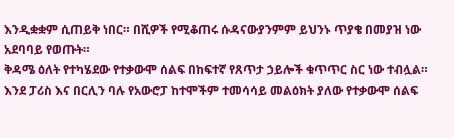እንዲቋቋም ሲጠይቅ ነበር። በሺዎች የሚቆጠሩ ሱዳናውያንምም ይህንኑ ጥያቄ በመያዝ ነው አደባባይ የወጡት።
ቅዳሜ ዕለት የተካሄደው የተቃውሞ ሰልፍ በከፍተኛ የጸጥታ ኃይሎች ቁጥጥር ስር ነው ተብሏል። እንደ ፓሪስ እና በርሊን ባሉ የአውሮፓ ከተሞችም ተመሳሳይ መልዕክት ያለው የተቃውሞ ሰልፍ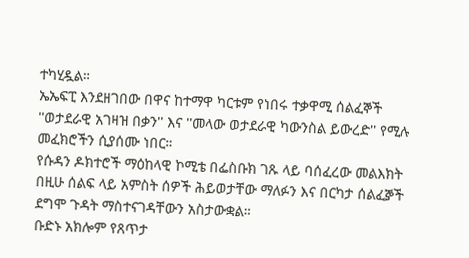ተካሂዷል።
ኤኤፍፒ እንደዘገበው በዋና ከተማዋ ካርቱም የነበሩ ተቃዋሚ ሰልፈኞች ''ወታደራዊ አገዛዝ በቃን'' እና ''መላው ወታደራዊ ካውንስል ይውረድ'' የሚሉ መፈክሮችን ሲያሰሙ ነበር።
የሱዳን ዶክተሮች ማዕከላዊ ኮሚቴ በፌስቡክ ገጹ ላይ ባሰፈረው መልእክት በዚሁ ሰልፍ ላይ አምስት ሰዎች ሕይወታቸው ማለፉን እና በርካታ ሰልፈⶉች ደግሞ ጉዳት ማስተናገዳቸውን አስታውቋል።
ቡድኑ አክሎም የጸጥታ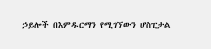ኃይሎች በእምዱርማን የሚገኘውን ሆስፒታል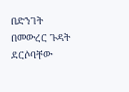በድንገት በመውረር ጉዳት ደርሶባቸው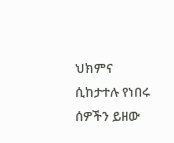ህክምና ሲከታተሉ የነበሩ ሰዎችን ይዘው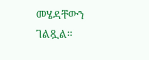መሄዳቸውን ገልጿል።